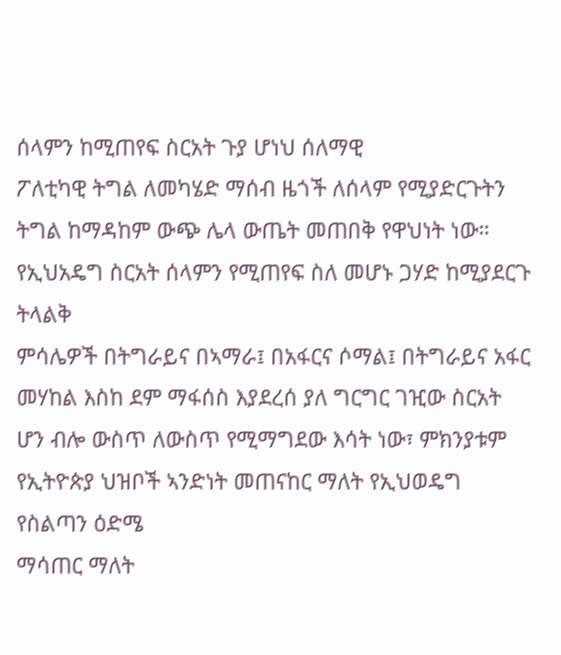ሰላምን ከሚጠየፍ ስርአት ጉያ ሆነህ ሰለማዊ
ፖለቲካዊ ትግል ለመካሄድ ማሰብ ዜጎች ለሰላም የሚያድርጉትን ትግል ከማዳከም ውጭ ሌላ ውጤት መጠበቅ የዋህነት ነው።
የኢህአዴግ ስርአት ሰላምን የሚጠየፍ ስለ መሆኑ ጋሃድ ከሚያደርጉ ትላልቅ
ምሳሌዎች በትግራይና በኣማራ፤ በአፋርና ሶማል፤ በትግራይና አፋር መሃከል እስከ ደም ማፋሰስ እያደረሰ ያለ ግርግር ገዢው ስርአት
ሆን ብሎ ውስጥ ለውስጥ የሚማግደው እሳት ነው፣ ምክንያቱም የኢትዮጵያ ህዝቦች ኣንድነት መጠናከር ማለት የኢህወዴግ የስልጣን ዕድሜ
ማሳጠር ማለት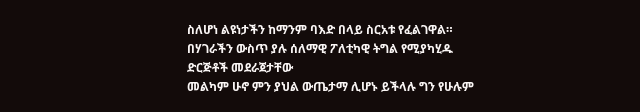ስለሆነ ልዩነታችን ከማንም ባእድ በላይ ስርአቱ የፈልገዋል።
በሃገራችን ውስጥ ያሉ ሰለማዊ ፖለቲካዊ ትግል የሚያካሂዱ ድርጅቶች መደራጀታቸው
መልካም ሁኖ ምን ያህል ውጤታማ ሊሆኑ ይችላሉ ግን የሁሉም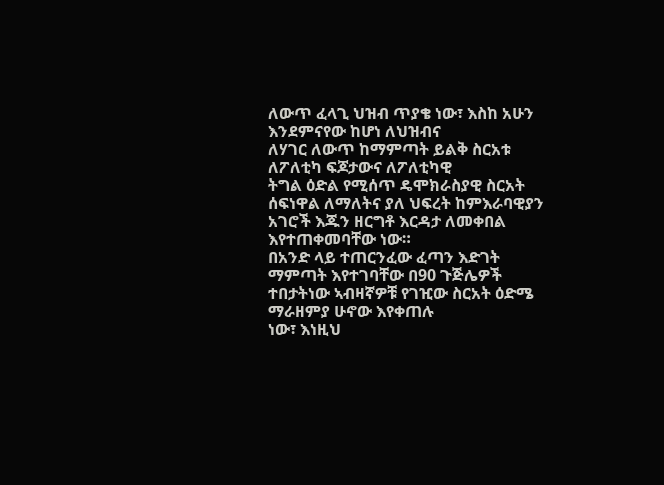ለውጥ ፈላጊ ህዝብ ጥያቄ ነው፣ እስከ አሁን እንደምናየው ከሆነ ለህዝብና
ለሃገር ለውጥ ከማምጣት ይልቅ ስርአቱ ለፖለቲካ ፍጆታውና ለፖለቲካዊ
ትግል ዕድል የሚሰጥ ዴሞክራስያዊ ስርአት ሰፍነዋል ለማለትና ያለ ህፍረት ከምእራባዊያን አገሮች እጁን ዘርግቶ እርዳታ ለመቀበል
እየተጠቀመባቸው ነው።
በአንድ ላይ ተጠርንፈው ፈጣን እድገት ማምጣት እየተገባቸው በ90 ጉጅሌዎች
ተበታትነው ኣብዛኛዎቹ የገዢው ስርአት ዕድሜ ማራዘምያ ሁኖው እየቀጠሉ
ነው፣ እነዚህ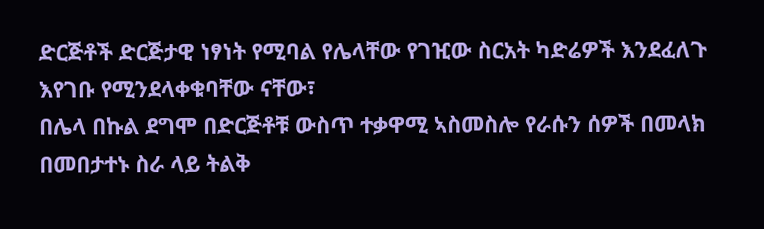ድርጅቶች ድርጅታዊ ነፃነት የሚባል የሌላቸው የገዢው ስርአት ካድሬዎች እንደፈለጉ እየገቡ የሚንደላቀቁባቸው ናቸው፣
በሌላ በኩል ደግሞ በድርጅቶቹ ውስጥ ተቃዋሚ ኣስመስሎ የራሱን ሰዎች በመላክ በመበታተኑ ስራ ላይ ትልቅ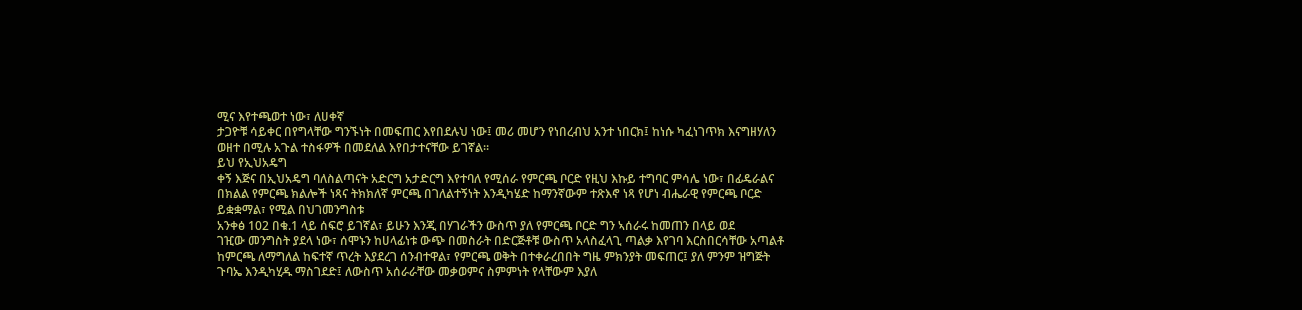ሚና እየተጫወተ ነው፣ ለሀቀኛ
ታጋዮቹ ሳይቀር በየግላቸው ግንኙነት በመፍጠር እየበደሉህ ነው፤ መሪ መሆን የነበረብህ አንተ ነበርክ፤ ከነሱ ካፈነገጥክ እናግዘሃለን
ወዘተ በሚሉ አጉል ተስፋዎች በመደለል እየበታተናቸው ይገኛል።
ይህ የኢህአዴግ
ቀኝ እጅና በኢህአዴግ ባለስልጣናት አድርግ አታድርግ እየተባለ የሚሰራ የምርጫ ቦርድ የዚህ እኩይ ተግባር ምሳሌ ነው፣ በፊዴራልና
በክልል የምርጫ ክልሎች ነጻና ትክክለኛ ምርጫ በገለልተኝነት እንዲካሄድ ከማንኛውም ተጽእኖ ነጻ የሆነ ብሔራዊ የምርጫ ቦርድ
ይቋቋማል፣ የሚል በህገመንግስቱ
አንቀፅ 102 በቁ.1 ላይ ሰፍሮ ይገኛል፣ ይሁን እንጂ በሃገራችን ውስጥ ያለ የምርጫ ቦርድ ግን ኣሰራሩ ከመጠን በላይ ወደ
ገዢው መንግስት ያደላ ነው፣ ሰሞኑን ከሀላፊነቱ ውጭ በመስራት በድርጅቶቹ ውስጥ አላስፈላጊ ጣልቃ እየገባ እርስበርሳቸው አጣልቶ
ከምርጫ ለማግለል ከፍተኛ ጥረት እያደረገ ሰንብተዋል፣ የምርጫ ወቅት በተቀራረበበት ግዜ ምክንያት መፍጠር፤ ያለ ምንም ዝግጅት
ጉባኤ እንዲካሂዱ ማስገደድ፤ ለውስጥ አሰራራቸው መቃወምና ስምምነት የላቸውም እያለ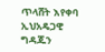ጥላሸት እየቀባ ኢህአዴጋዊ ግዳጁን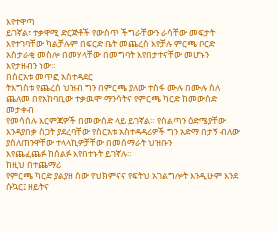እየተዋጣ
ይገኛል፣ ተቃዋሚ ድርጅቶች የውስጥ ችግራቸውን ራሳቸው መፍታት እየተገባቸው ካልቻሉም በፍርድ ቤት መጨረስ እየቻሉ ምርጫ ቦርድ
አስታራቂ መስሎ በመሃላቸው በመግባት እየበታተናቸው መሆኑን እየታዘብን ነው።
በስርአቱ መጥፎ አስተዳደር
ትእግስቱ የጨረሰ ህዝብ ግን በምርጫ ያለው ተስፋ ሙሉ በሙሉ ስለ ጨለመ በየአከባቢው ተቃዉሞ ማንሳትና የምርጫ ካርድ ከመውሰድ መታቀብ
የመሳሰሉ እርምጃዎች በመውሰድ ላይ ይገኛል። የስልጣን ዕድሜያቸው
እንዳያበቃ ስጋት ያደረባቸው የስርአቱ አስተዳዳሪዎች ግን አድማ በታኝ ብለው ያሰለጠንዋቸው ተላላኪዎቻቸው በመሰማራት ህዝቡን
እየጨፈጨፉ ከሰልፉ እየበተኑት ይገኛሉ።
ከዚህ በተጨማሪ
የምርጫ ካርድ ያልያዘ ሰው የህክምናና የፍትህ አገልግሎት እንዲሁም እንደ ሱኳር፤ ዘይትና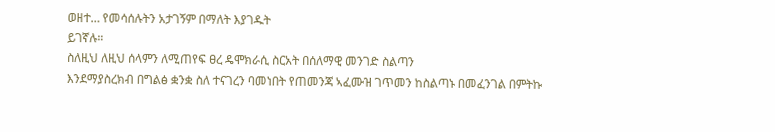ወዘተ… የመሳሰሉትን አታገኝም በማለት እያገዱት
ይገኛሉ።
ስለዚህ ለዚህ ሰላምን ለሚጠየፍ ፀረ ዴሞክራሲ ስርአት በሰለማዊ መንገድ ስልጣን
እንደማያስረክብ በግልፅ ቋንቋ ስለ ተናገረን ባመነበት የጠመንጃ ኣፈሙዝ ገጥመን ከስልጣኑ በመፈንገል በምትኩ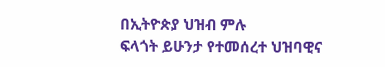በኢትዮጵያ ህዝብ ምሉ
ፍላጎት ይሁንታ የተመሰረተ ህዝባዊና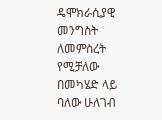ዴሞክራሲያዊ መንግስት ለመምስረት የሚቻለው በመካሄድ ላይ ባለው ሁለገብ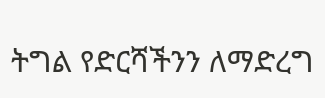ትግል የድርሻችንን ለማድረግ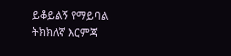ይቆይልኝ የማይባል ትክክለኛ እርምጃ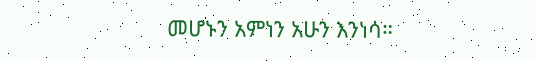መሆኑን አምነን አሁን እንነሳ።